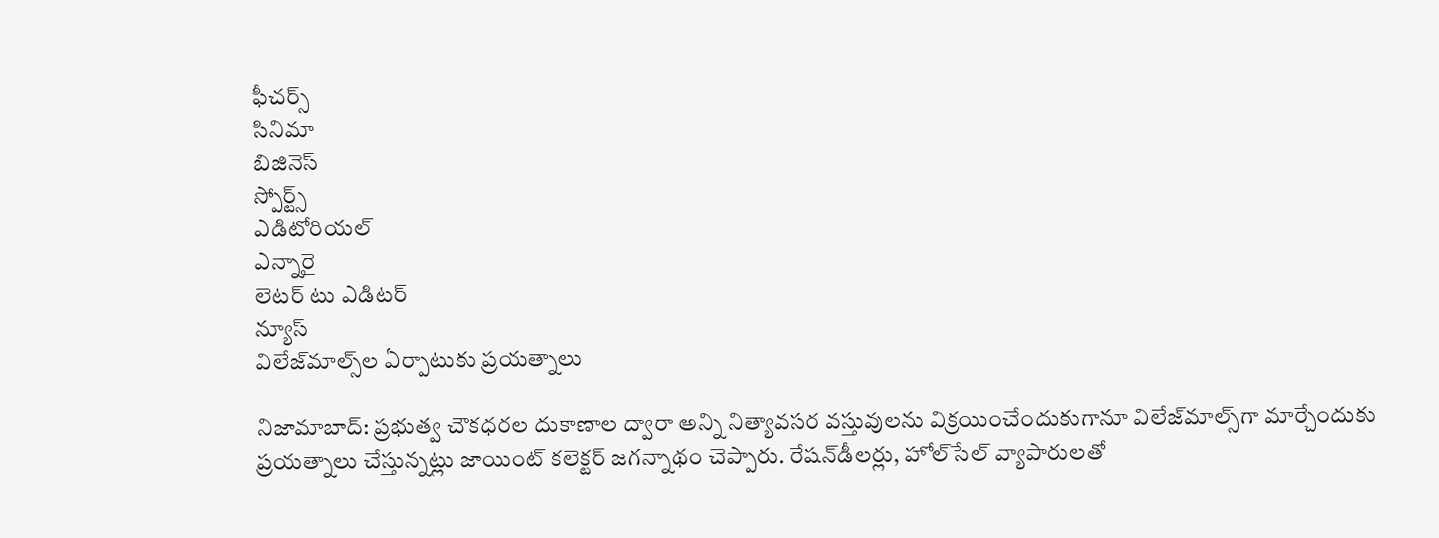ఫీచర్స్‌
సినిమా
బిజినెస్
స్పోర్ట్స్
ఎడిటోరియల్
ఎన్నారై
లెటర్ టు ఎడిటర్
న్యూస్
విలేజ్‌మాల్స్‌ల ఏర్పాటుకు ప్రయత్నాలు

నిజామాబాద్‌: ప్రభుత్వ చౌకధరల దుకాణాల ద్వారా అన్ని నిత్యావసర వస్తువులను విక్రయించేందుకుగానూ విలేజ్‌మాల్స్‌గా మార్చేందుకు ప్రయత్నాలు చేస్తున్నట్లు జాయింట్‌ కలెక్టర్‌ జగన్నాథం చెప్పారు. రేషన్‌డీలర్లు, హోల్‌సేల్‌ వ్యాపారులతో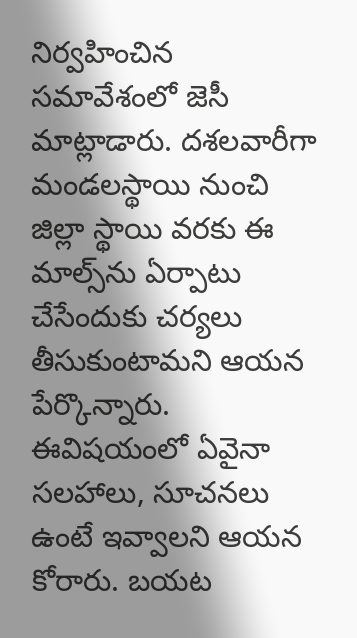నిర్వహించిన సమావేశంలో జెసీ మాట్లాడారు. దశలవారీగా మండలస్థాయి నుంచి జిల్లా స్థాయి వరకు ఈ మాల్స్‌ను ఏర్పాటు చేసేందుకు చర్యలు తీసుకుంటామని ఆయన పేర్కొన్నారు. ఈవిషయంలో ఏవైనా సలహాలు, సూచనలు ఉంటే ఇవ్వాలని ఆయన కోరారు. బయట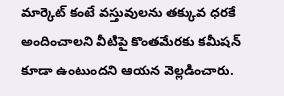మార్కెట్‌ కంటే వస్తువులను తక్కువ ధరకే అందించాలని వీటిపై కొంతమేరకు కమీషన్‌ కూడా ఉంటుందని ఆయన వెల్లడించారు.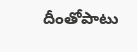దీంతోపాటు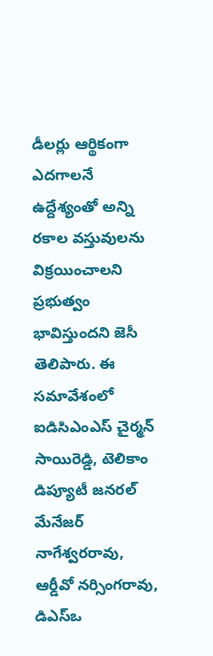డీలర్లు ఆర్థికంగా ఎదగాలనే ఉద్దేశ్యంతో అన్ని రకాల వస్తువులను విక్రయించాలని ప్రభుత్వం భావిస్తుందని జెసీ తెలిపారు. ఈ సమావేశంలో ఐడిసిఎంఎస్‌ చైర్మన్‌ సాయిరెడ్డి, టెలికాం డిప్యూటీ జనరల్‌ మేనేజర్‌ నాగేశ్వరరావు, ఆర్డీవో నర్సింగరావు, డిఎస్‌ఒ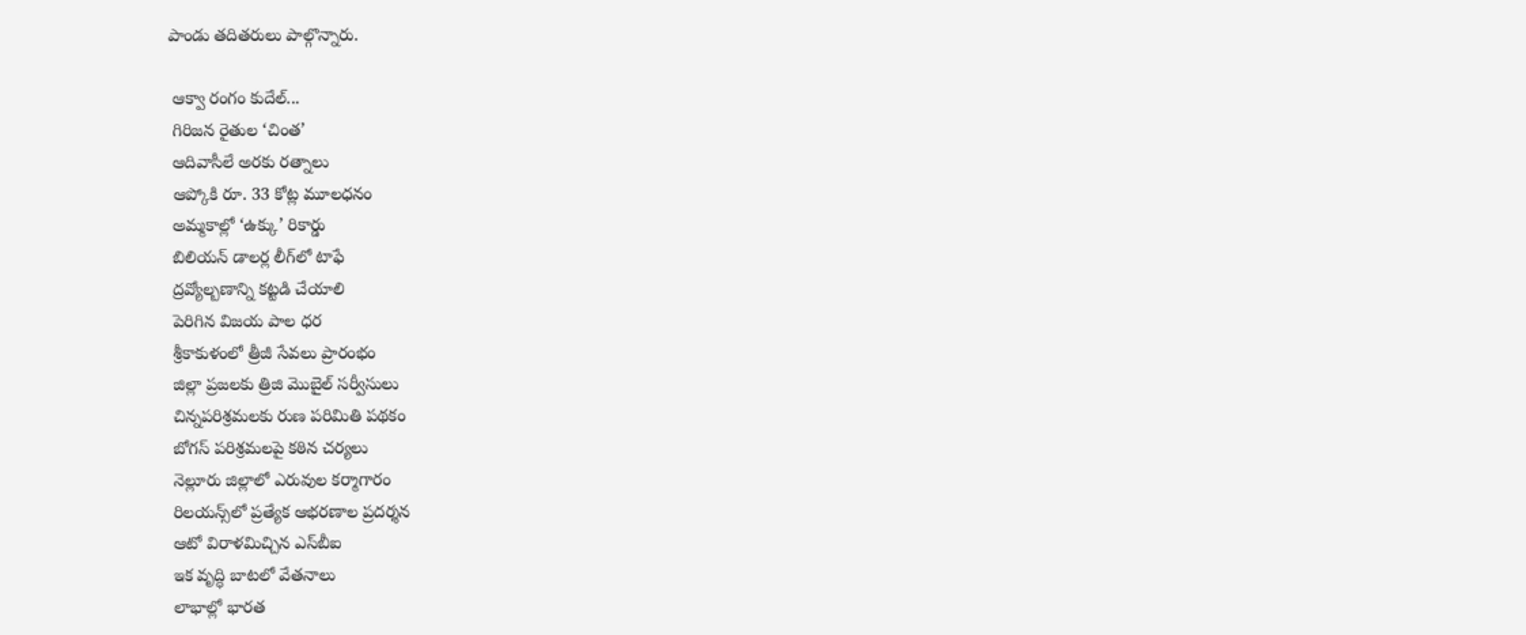పాండు తదితరులు పాల్గొన్నారు.

 ఆక్వా రంగం కుదేల్‌...
 గిరిజన రైతుల ‘చింత’
 ఆదివాసీలే అరకు రత్నాలు
 ఆప్కోకి రూ. 33 కోట్ల మూలధనం
 అమ్మకాల్లో ‘ఉక్కు’ రికార్డు
 బిలియన్‌ డాలర్ల లీగ్‌లో టాఫే
 ద్రవ్యోల్బణాన్ని కట్టడి చేయాలి
 పెరిగిన విజయ పాల ధర
 శ్రీకాకుళంలో త్రీజీ సేవలు ప్రారంభం
 జిల్లా ప్రజలకు త్రిజి మొబైల్‌ సర్వీసులు
 చిన్నపరిశ్రమలకు రుణ పరిమితి పథకం
 బోగస్‌ పరిశ్రమలపై కఠిన చర్యలు
 నెల్లూరు జిల్లాలో ఎరువుల కర్మాగారం
 రిలయన్స్‌లో ప్రత్యేక ఆభరణాల ప్రదర్శన
 ఆటో విరాళమిచ్చిన ఎస్‌బీఐ
 ఇక వృద్ధి బాటలో వేతనాలు
 లాభాల్లో భారత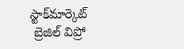స్టాక్‌మార్కెట్‌
 బ్రెజిల్‌ విప్రో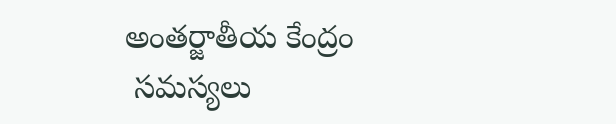అంతర్జాతీయ కేంద్రం
 సమస్యలు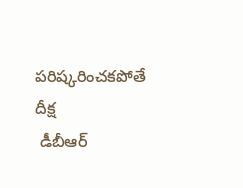పరిష్కరించకపోతే దీక్ష
 డీబీఆర్‌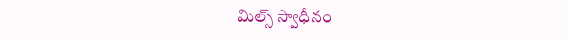మిల్స్‌ స్వాధీనం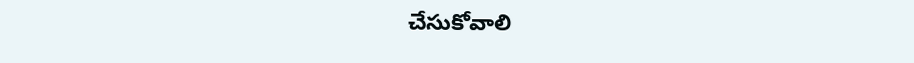చేసుకోవాలి